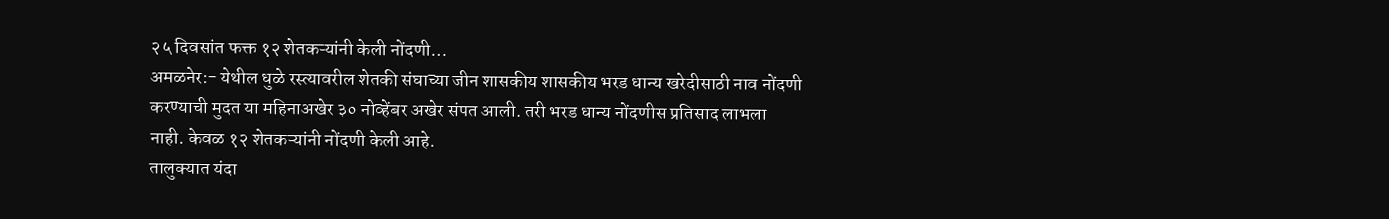२५ दिवसांत फक्त १२ शेतकऱ्यांनी केली नोंदणी…
अमळनेर:- येथील धुळे रस्त्यावरील शेतकी संघाच्या जीन शासकीय शासकीय भरड धान्य खरेदीसाठी नाव नोंदणी करण्याची मुदत या महिनाअखेर ३० नोव्हेंबर अखेर संपत आली. तरी भरड धान्य नोंदणीस प्रतिसाद लाभला नाही. केवळ १२ शेतकऱ्यांनी नोंदणी केली आहे.
तालुक्यात यंदा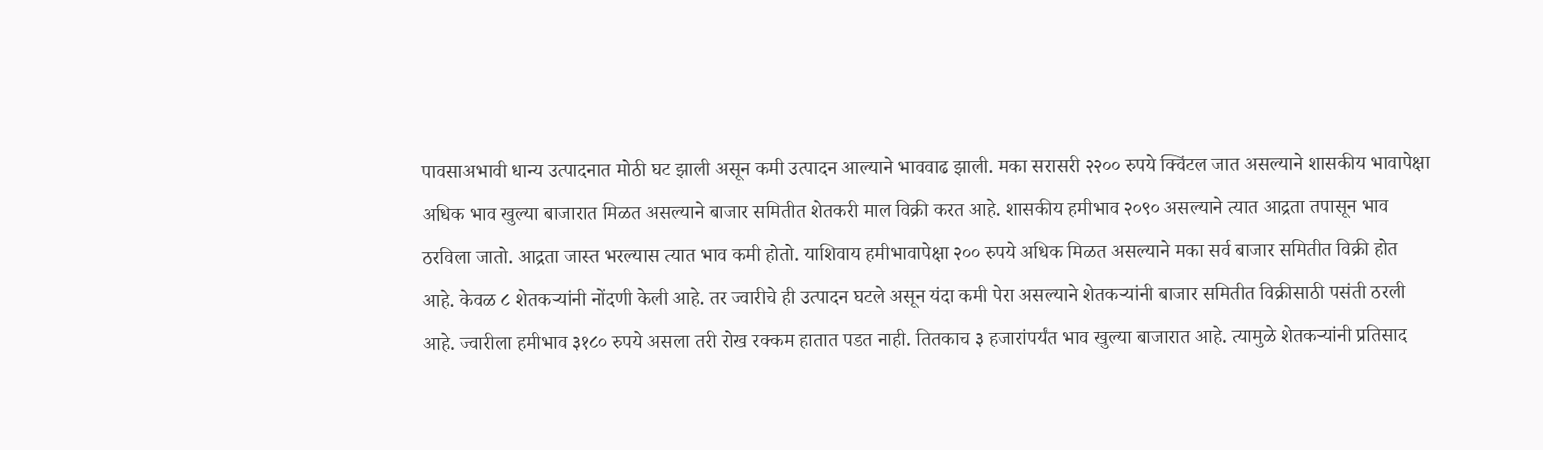पावसाअभावी धान्य उत्पादनात मोठी घट झाली असून कमी उत्पादन आल्याने भाववाढ झाली. मका सरासरी २२०० रुपये क्विंटल जात असल्याने शासकीय भावापेक्षा अधिक भाव खुल्या बाजारात मिळत असल्याने बाजार समितीत शेतकरी माल विक्री करत आहे. शासकीय हमीभाव २०९० असल्याने त्यात आद्रता तपासून भाव ठरविला जातो. आद्रता जास्त भरल्यास त्यात भाव कमी होतो. याशिवाय हमीभावापेक्षा २०० रुपये अधिक मिळत असल्याने मका सर्व बाजार समितीत विक्री होत आहे. केवळ ८ शेतकऱ्यांनी नोंदणी केली आहे. तर ज्वारीचे ही उत्पादन घटले असून यंदा कमी पेरा असल्याने शेतकऱ्यांनी बाजार समितीत विक्रीसाठी पसंती ठरली आहे. ज्वारीला हमीभाव ३१८० रुपये असला तरी रोख रक्कम हातात पडत नाही. तितकाच ३ हजारांपर्यंत भाव खुल्या बाजारात आहे. त्यामुळे शेतकऱ्यांनी प्रतिसाद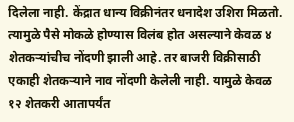दिलेला नाही. केंद्रात धान्य विक्रीनंतर धनादेश उशिरा मिळतो. त्यामुळे पैसे मोकळे होण्यास विलंब होत असल्याने केवळ ४ शेतकऱ्यांचीच नोंदणी झाली आहे. तर बाजरी विक्रीसाठी एकाही शेतकऱ्याने नाव नोंदणी केलेली नाही. यामुळे केवळ १२ शेतकरी आतापर्यंत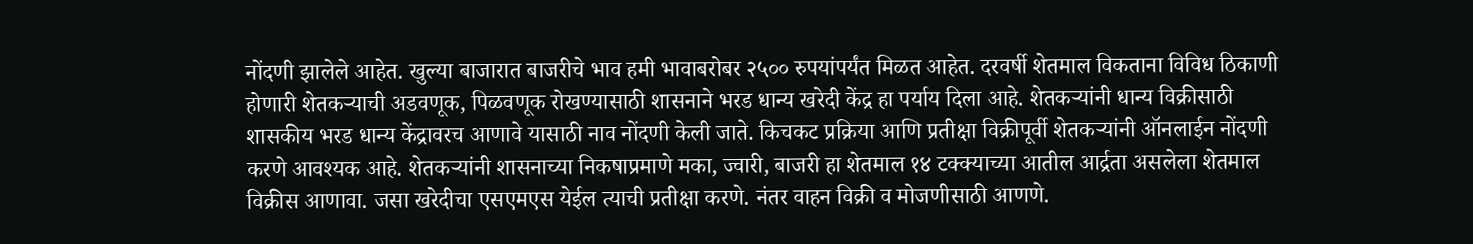नोंदणी झालेले आहेत. खुल्या बाजारात बाजरीचे भाव हमी भावाबरोबर २५०० रुपयांपर्यंत मिळत आहेत. दरवर्षी शेतमाल विकताना विविध ठिकाणी होणारी शेतकऱ्याची अडवणूक, पिळवणूक रोखण्यासाठी शासनाने भरड धान्य खरेदी केंद्र हा पर्याय दिला आहे. शेतकऱ्यांनी धान्य विक्रीसाठी शासकीय भरड धान्य केंद्रावरच आणावे यासाठी नाव नोंदणी केली जाते. किचकट प्रक्रिया आणि प्रतीक्षा विक्रीपूर्वी शेतकऱ्यांनी ऑनलाईन नोंदणी करणे आवश्यक आहे. शेतकऱ्यांनी शासनाच्या निकषाप्रमाणे मका, ज्वारी, बाजरी हा शेतमाल १४ टक्क्याच्या आतील आर्द्रता असलेला शेतमाल विक्रीस आणावा. जसा खरेदीचा एसएमएस येईल त्याची प्रतीक्षा करणे. नंतर वाहन विक्री व मोजणीसाठी आणणे.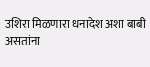उशिरा मिळणारा धनादेश अशा बाबी असतांना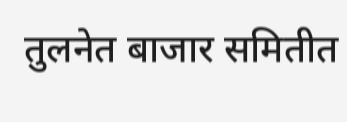तुलनेत बाजार समितीत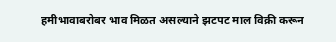हमीभावाबरोबर भाव मिळत असल्याने झटपट माल विक्री करून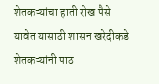शेतकऱ्यांचा हाती रोख पैसे यावेत यासाठी शासन खरेदीकडे शेतकऱ्यांनी पाठ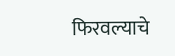फिरवल्याचे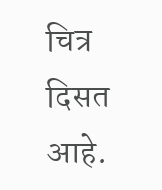चित्र दिसत आहे.